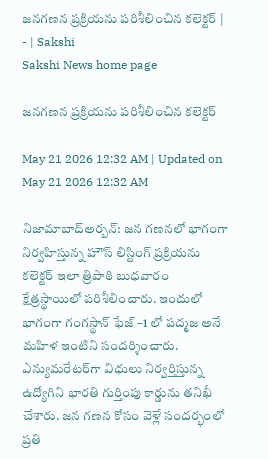జనగణన ప్రక్రియను పరిశీలించిన కలెక్టర్‌ | - | Sakshi
Sakshi News home page

జనగణన ప్రక్రియను పరిశీలించిన కలెక్టర్‌

May 21 2026 12:32 AM | Updated on May 21 2026 12:32 AM

నిజామాబాద్‌అర్బన్‌: జన గణనలో భాగంగా నిర్వహిస్తున్న హౌస్‌ లిస్టింగ్‌ ప్రక్రియను కలెక్టర్‌ ఇలా త్రిపాఠి బుధవారం క్షేత్రస్థాయిలో పరిశీలించారు. ఇందులో భాగంగా గంగస్థాన్‌ ఫేజ్‌ –1 లో పద్మజ అనే మహిళ ఇంటిని సందర్శించారు. ఎన్యుమరేటర్‌గా విధులు నిర్వర్తిస్తున్న ఉద్యోగిని భారతి గుర్తింపు కార్డును తనిఖీ చేశారు. జన గణన కోసం వెళ్లే సందర్భంలో ప్రతి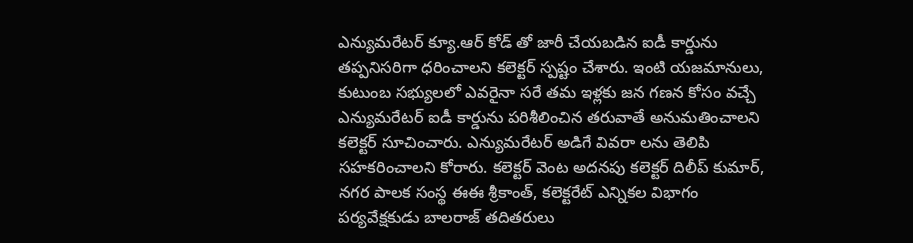ఎన్యుమరేటర్‌ క్యూ.ఆర్‌ కోడ్‌ తో జారీ చేయబడిన ఐడీ కార్డును తప్పనిసరిగా ధరించాలని కలెక్టర్‌ స్పష్టం చేశారు. ఇంటి యజమానులు, కుటుంబ సభ్యులలో ఎవరైనా సరే తమ ఇళ్లకు జన గణన కోసం వచ్చే ఎన్యుమరేటర్‌ ఐడీ కార్డును పరిశీలించిన తరువాతే అనుమతించాలని కలెక్టర్‌ సూచించారు. ఎన్యుమరేటర్‌ అడిగే వివరా లను తెలిపి సహకరించాలని కోరారు. కలెక్టర్‌ వెంట అదనపు కలెక్టర్‌ దిలీప్‌ కుమార్‌, నగర పాలక సంస్థ ఈఈ శ్రీకాంత్‌, కలెక్టరేట్‌ ఎన్నికల విభాగం పర్యవేక్షకుడు బాలరాజ్‌ తదితరులు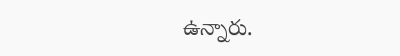ఉన్నారు.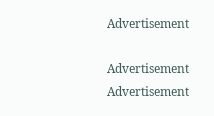Advertisement

Advertisement
Advertisement